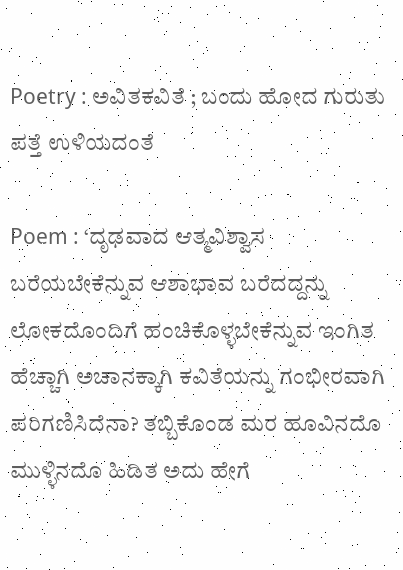Poetry : ಅವಿತಕವಿತೆ ; ಬಂದು ಹೋದ ಗುರುತು ಪತ್ತೆ ಉಳಿಯದಂತೆ

Poem : ‘ದೃಢವಾದ ಆತ್ಮವಿಶ್ವಾಸ ಬರೆಯಬೇಕೆನ್ನುವ ಆಶಾಭಾವ ಬರೆದದ್ದನ್ನು ಲೋಕದೊಂದಿಗೆ ಹಂಚಿಕೊಳ್ಳಬೇಕೆನ್ನುವ ಇಂಗಿತ ಹೆಚ್ಚಾಗಿ ಅಚಾನಕ್ಕಾಗಿ ಕವಿತೆಯನ್ನು ಗಂಭೀರವಾಗಿ ಪರಿಗಣಿಸಿದೆನಾ? ತಬ್ಬಿಕೊಂಡ ಮರ ಹೂವಿನದೊ ಮುಳ್ಳಿನದೊ ಹಿಡಿತ ಅದು ಹೇಗೆ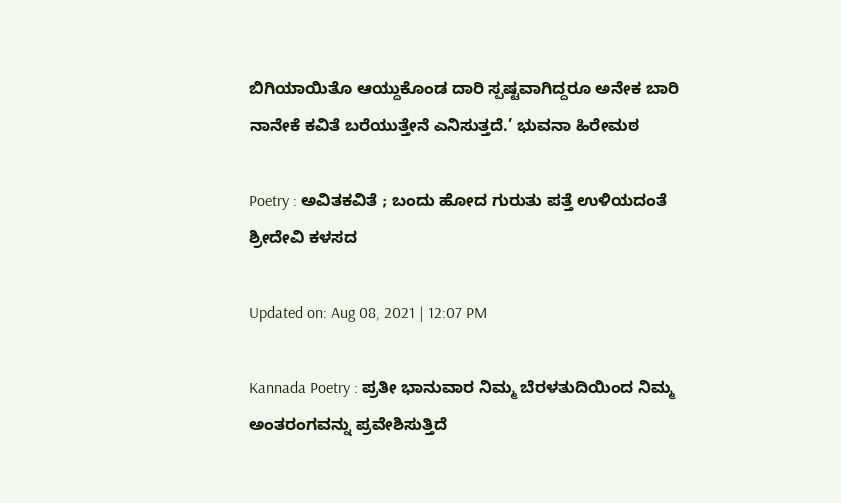ಬಿಗಿಯಾಯಿತೊ ಆಯ್ದುಕೊಂಡ ದಾರಿ ಸ್ಪಷ್ಟವಾಗಿದ್ದರೂ ಅನೇಕ ಬಾರಿ ನಾನೇಕೆ ಕವಿತೆ ಬರೆಯುತ್ತೇನೆ ಎನಿಸುತ್ತದೆ.’ ಭುವನಾ ಹಿರೇಮಠ

Poetry : ಅವಿತಕವಿತೆ ; ಬಂದು ಹೋದ ಗುರುತು ಪತ್ತೆ ಉಳಿಯದಂತೆ
ಶ್ರೀದೇವಿ ಕಳಸದ

Updated on: Aug 08, 2021 | 12:07 PM

Kannada Poetry : ಪ್ರತೀ ಭಾನುವಾರ ನಿಮ್ಮ ಬೆರಳತುದಿಯಿಂದ ನಿಮ್ಮ ಅಂತರಂಗವನ್ನು ಪ್ರವೇಶಿಸುತ್ತಿದೆ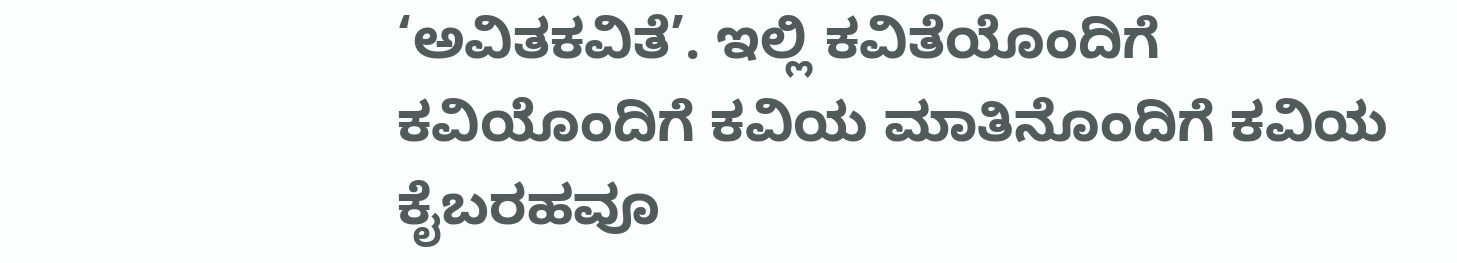‘ಅವಿತಕವಿತೆ’. ಇಲ್ಲಿ ಕವಿತೆಯೊಂದಿಗೆ ಕವಿಯೊಂದಿಗೆ ಕವಿಯ ಮಾತಿನೊಂದಿಗೆ ಕವಿಯ ಕೈಬರಹವೂ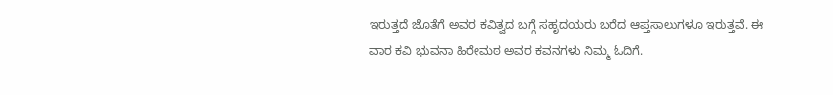ಇರುತ್ತದೆ ಜೊತೆಗೆ ಅವರ ಕವಿತ್ವದ ಬಗ್ಗೆ ಸಹೃದಯರು ಬರೆದ ಆಪ್ತಸಾಲುಗಳೂ ಇರುತ್ತವೆ. ಈ ವಾರ ಕವಿ ಭುವನಾ ಹಿರೇಮಠ ಅವರ ಕವನಗಳು ನಿಮ್ಮ ಓದಿಗೆ.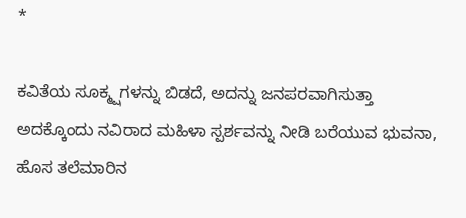*

ಕವಿತೆಯ ಸೂಕ್ಮ್ಷಗಳನ್ನು ಬಿಡದೆ, ಅದನ್ನು ಜನಪರವಾಗಿಸುತ್ತಾ ಅದಕ್ಕೊಂದು ನವಿರಾದ ಮಹಿಳಾ ಸ್ಪರ್ಶವನ್ನು ನೀಡಿ ಬರೆಯುವ ಭುವನಾ, ಹೊಸ ತಲೆಮಾರಿನ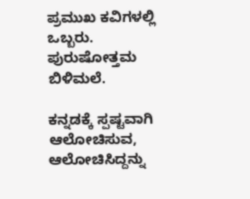ಪ್ರಮುಖ ಕವಿಗಳಲ್ಲಿ ಒಬ್ಬರು.
ಪುರುಷೋತ್ತಮ ಬಿಳಿಮಲೆ.

ಕನ್ನಡಕ್ಕೆ ಸ್ಪಷ್ಟವಾಗಿ ಆಲೋಚಿಸುವ, ಆಲೋಚಿಸಿದ್ದನ್ನು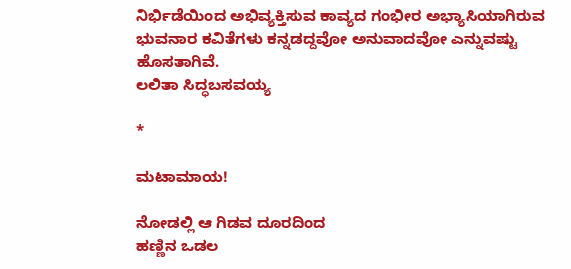ನಿರ್ಭಿಡೆಯಿಂದ ಅಭಿವ್ಯಕ್ತಿಸುವ ಕಾವ್ಯದ ಗಂಭೀರ ಅಭ್ಯಾಸಿಯಾಗಿರುವ ಭುವನಾರ ಕವಿತೆಗಳು ಕನ್ನಡದ್ದವೋ ಅನುವಾದವೋ ಎನ್ನುವಷ್ಟು ಹೊಸತಾಗಿವೆ.
ಲಲಿತಾ ಸಿದ್ಧಬಸವಯ್ಯ

*

ಮಟಾಮಾಯ!

ನೋಡಲ್ಲಿ ಆ ಗಿಡವ ದೂರದಿಂದ
ಹಣ್ಣಿನ ಒಡಲ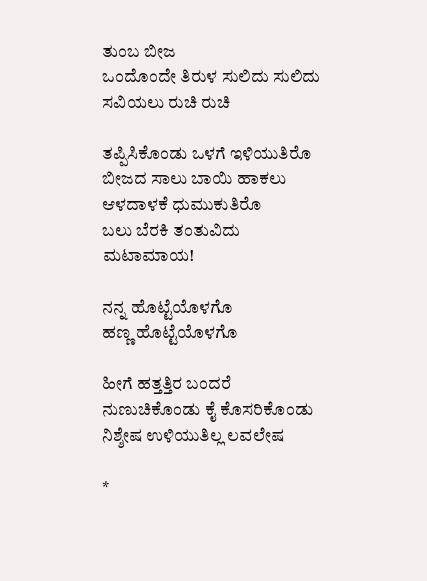ತುಂಬ ಬೀಜ
ಒಂದೊಂದೇ ತಿರುಳ ಸುಲಿದು ಸುಲಿದು
ಸವಿಯಲು ರುಚಿ ರುಚಿ

ತಪ್ಪಿಸಿಕೊಂಡು ಒಳಗೆ ಇಳಿಯುತಿರೊ
ಬೀಜದ ಸಾಲು ಬಾಯಿ ಹಾಕಲು
ಆಳದಾಳಕೆ ಧುಮುಕುತಿರೊ
ಬಲು ಬೆರಕಿ ತಂತುವಿದು
ಮಟಾಮಾಯ!

ನನ್ನ ಹೊಟ್ಟೆಯೊಳಗೊ
ಹಣ್ಣ ಹೊಟ್ಟೆಯೊಳಗೊ

ಹೀಗೆ ಹತ್ತತ್ತಿರ ಬಂದರೆ
ನುಣುಚಿಕೊಂಡು ಕೈ ಕೊಸರಿಕೊಂಡು
ನಿಶ್ಶೇಷ ಉಳಿಯುತಿಲ್ಲ ಲವಲೇಷ

*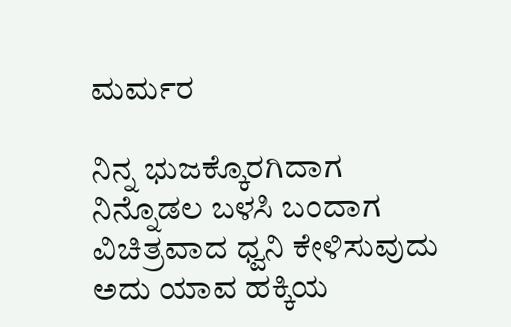ಮರ್ಮರ

ನಿನ್ನ ಭುಜಕ್ಕೊರಗಿದಾಗ
ನಿನ್ನೊಡಲ ಬಳಸಿ ಬಂದಾಗ
ವಿಚಿತ್ರವಾದ ಧ್ವನಿ ಕೇಳಿಸುವುದು
ಅದು ಯಾವ ಹಕ್ಕಿಯ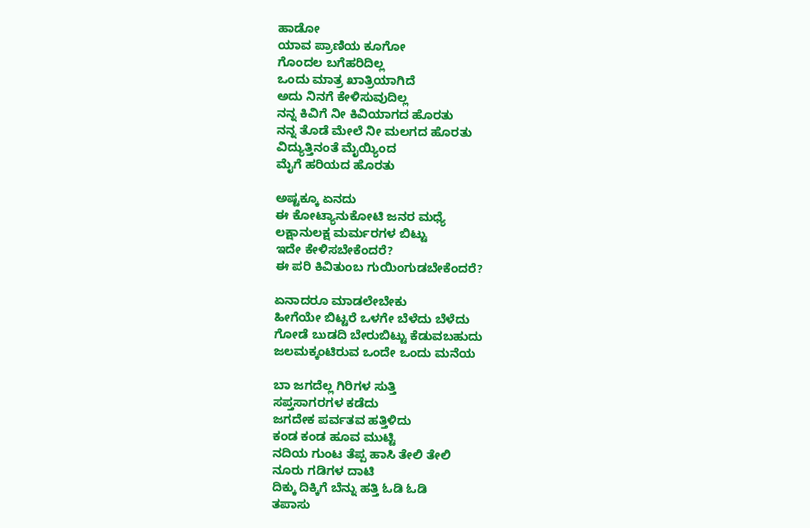ಹಾಡೋ
ಯಾವ ಪ್ರಾಣಿಯ ಕೂಗೋ
ಗೊಂದಲ ಬಗೆಹರಿದಿಲ್ಲ
ಒಂದು ಮಾತ್ರ ಖಾತ್ರಿಯಾಗಿದೆ
ಅದು ನಿನಗೆ ಕೇಳಿಸುವುದಿಲ್ಲ
ನನ್ನ ಕಿವಿಗೆ ನೀ ಕಿವಿಯಾಗದ ಹೊರತು
ನನ್ನ ತೊಡೆ ಮೇಲೆ ನೀ ಮಲಗದ ಹೊರತು
ವಿದ್ಯುತ್ತಿನಂತೆ ಮೈಯ್ಯಿಂದ
ಮೈಗೆ ಹರಿಯದ ಹೊರತು

ಅಷ್ಟಕ್ಕೂ ಏನದು
ಈ ಕೋಟ್ಯಾನುಕೋಟಿ ಜನರ ಮಧ್ಯೆ
ಲಕ್ಷಾನುಲಕ್ಷ ಮರ್ಮರಗಳ ಬಿಟ್ಟು
ಇದೇ ಕೇಳಿಸಬೇಕೆಂದರೆ?
ಈ ಪರಿ ಕಿವಿತುಂಬ ಗುಯಿಂಗುಡಬೇಕೆಂದರೆ?

ಏನಾದರೂ ಮಾಡಲೇಬೇಕು
ಹೀಗೆಯೇ ಬಿಟ್ಟರೆ ಒಳಗೇ ಬೆಳೆದು ಬೆಳೆದು
ಗೋಡೆ ಬುಡದಿ ಬೇರುಬಿಟ್ಟು ಕೆಡುವಬಹುದು
ಜಲಮಕ್ಕಂಟಿರುವ ಒಂದೇ ಒಂದು ಮನೆಯ

ಬಾ ಜಗದೆಲ್ಲ ಗಿರಿಗಳ ಸುತ್ತಿ
ಸಪ್ತಸಾಗರಗಳ ಕಡೆದು
ಜಗದೇಕ ಪರ್ವತವ ಹತ್ತಿಳಿದು
ಕಂಡ ಕಂಡ ಹೂವ ಮುಟ್ಟಿ
ನದಿಯ ಗುಂಟ ತೆಪ್ಪ ಹಾಸಿ ತೇಲಿ ತೇಲಿ
ನೂರು ಗಡಿಗಳ ದಾಟಿ
ದಿಕ್ಕು ದಿಕ್ಕಿಗೆ ಬೆನ್ನು ಹತ್ತಿ ಓಡಿ ಓಡಿ
ತಪಾಸು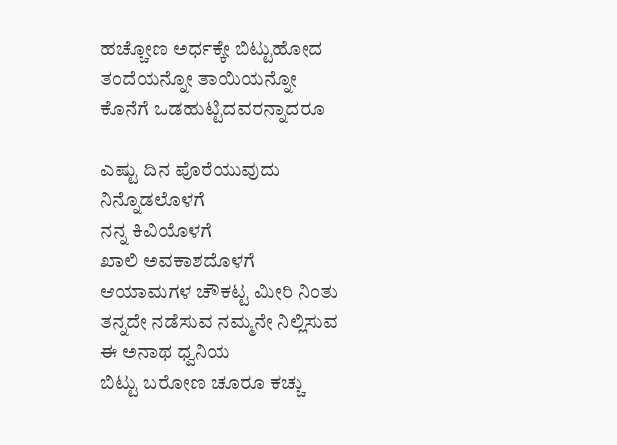ಹಚ್ಚೋಣ ಅರ್ಧಕ್ಕೇ ಬಿಟ್ಟುಹೋದ
ತಂದೆಯನ್ನೋ ತಾಯಿಯನ್ನೋ
ಕೊನೆಗೆ ಒಡಹುಟ್ಟಿದವರನ್ನಾದರೂ

ಎಷ್ಟು ದಿನ ಪೊರೆಯುವುದು
ನಿನ್ನೊಡಲೊಳಗೆ
ನನ್ನ ಕಿವಿಯೊಳಗೆ
ಖಾಲಿ ಅವಕಾಶದೊಳಗೆ
ಆಯಾಮಗಳ ಚೌಕಟ್ಟ ಮೀರಿ ನಿಂತು
ತನ್ನದೇ ನಡೆಸುವ ನಮ್ಮನೇ ನಿಲ್ಲಿಸುವ
ಈ ಅನಾಥ ಧ್ವನಿಯ
ಬಿಟ್ಟು ಬರೋಣ ಚೂರೂ ಕಚ್ಚು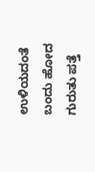ಉಳಿಯದಂತೆ
ಬಂದು ಹೋದ ಗುರುತು ಪತ್ತೆ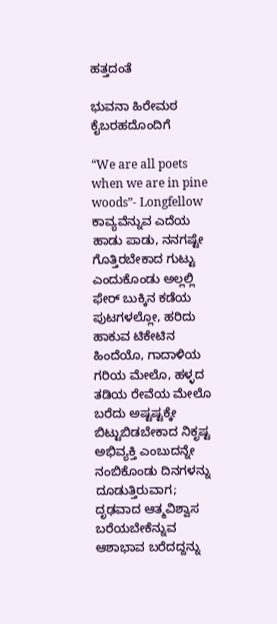ಹತ್ತದಂತೆ

ಭುವನಾ ಹಿರೇಮಠ ಕೈಬರಹದೊಂದಿಗೆ

“We are all poets when we are in pine woods”- Longfellow
ಕಾವ್ಯವೆನ್ನುವ ಎದೆಯ ಹಾಡು ಪಾಡು, ನನಗಷ್ಟೇ ಗೊತ್ತಿರಬೇಕಾದ ಗುಟ್ಟು ಎಂದುಕೊಂಡು ಅಲ್ಲಲ್ಲಿ ಫೇರ್ ಬುಕ್ಕಿನ ಕಡೆಯ ಪುಟಗಳಲ್ಲೋ, ಹರಿದು ಹಾಕುವ ಟಿಕೇಟಿನ ಹಿಂದೆಯೊ, ಗಾದಾಳಿಯ ಗರಿಯ ಮೇಲೊ, ಹಳ್ಳದ ತಡಿಯ ರೇವೆಯ ಮೇಲೊ ಬರೆದು ಅಷ್ಟಷ್ಟಕ್ಕೇ ಬಿಟ್ಟುಬಿಡಬೇಕಾದ ನಿಕೃಷ್ಟ ಅಭಿವ್ಯಕ್ತಿ ಎಂಬುದನ್ನೇ ನಂಬಿಕೊಂಡು ದಿನಗಳನ್ನು ದೂಡುತ್ತಿರುವಾಗ; ದೃಢವಾದ ಆತ್ಮವಿಶ್ವಾಸ ಬರೆಯಬೇಕೆನ್ನುವ ಆಶಾಭಾವ ಬರೆದದ್ದನ್ನು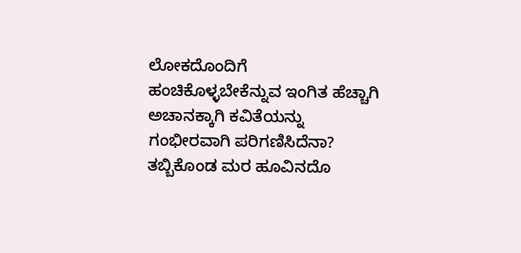ಲೋಕದೊಂದಿಗೆ ಹಂಚಿಕೊಳ್ಳಬೇಕೆನ್ನುವ ಇಂಗಿತ ಹೆಚ್ಚಾಗಿ ಅಚಾನಕ್ಕಾಗಿ ಕವಿತೆಯನ್ನು ಗಂಭೀರವಾಗಿ ಪರಿಗಣಿಸಿದೆನಾ? ತಬ್ಬಿಕೊಂಡ ಮರ ಹೂವಿನದೊ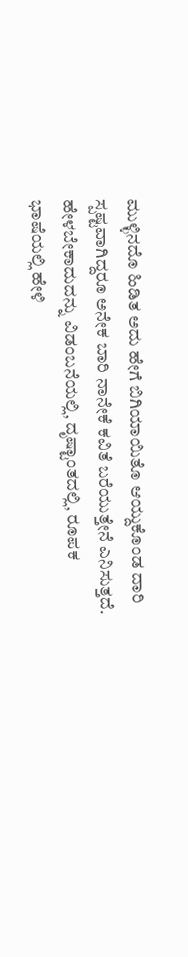ಮುಳ್ಳಿನದೊ ಹಿಡಿತ ಅದು ಹೇಗೆ ಬಿಗಿಯಾಯಿತೊ ಆಯ್ದುಕೊಂಡ ದಾರಿ ಸ್ಪಷ್ಟವಾಗಿದ್ದರೂ ಅನೇಕ ಬಾರಿ ನಾನೇಕೆ ಕವಿತೆ ಬರೆಯುತ್ತೇನೆ ಎನಿಸುತ್ತದೆ. ಹೇಳಬೇಕಾದುದನ್ನು ವಿಡಂಬನೆಯಲ್ಲಿ, ದೃಷ್ಟಾಂತದಲ್ಲಿ, ರೂಪಕ ಭಾಷೆಯಲ್ಲಿ ಹೇಳಿ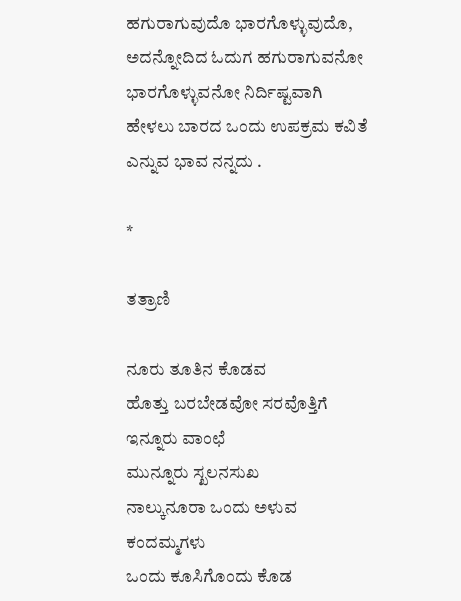ಹಗುರಾಗುವುದೊ ಭಾರಗೊಳ್ಳುವುದೊ, ಅದನ್ನೋದಿದ ಓದುಗ ಹಗುರಾಗುವನೋ ಭಾರಗೊಳ್ಳುವನೋ ನಿರ್ದಿಷ್ಟವಾಗಿ ಹೇಳಲು ಬಾರದ ಒಂದು ಉಪಕ್ರಮ ಕವಿತೆ ಎನ್ನುವ ಭಾವ ನನ್ನದು .

*

ತತ್ರಾಣಿ

ನೂರು ತೂತಿನ ಕೊಡವ
ಹೊತ್ತು ಬರಬೇಡವೋ ಸರವೊತ್ತಿಗೆ
ಇನ್ನೂರು ವಾಂಛೆ
ಮುನ್ನೂರು ಸ್ಖಲನಸುಖ
ನಾಲ್ಕುನೂರಾ ಒಂದು ಅಳುವ ಕಂದಮ್ಮಗಳು
ಒಂದು ಕೂಸಿಗೊಂದು ಕೊಡ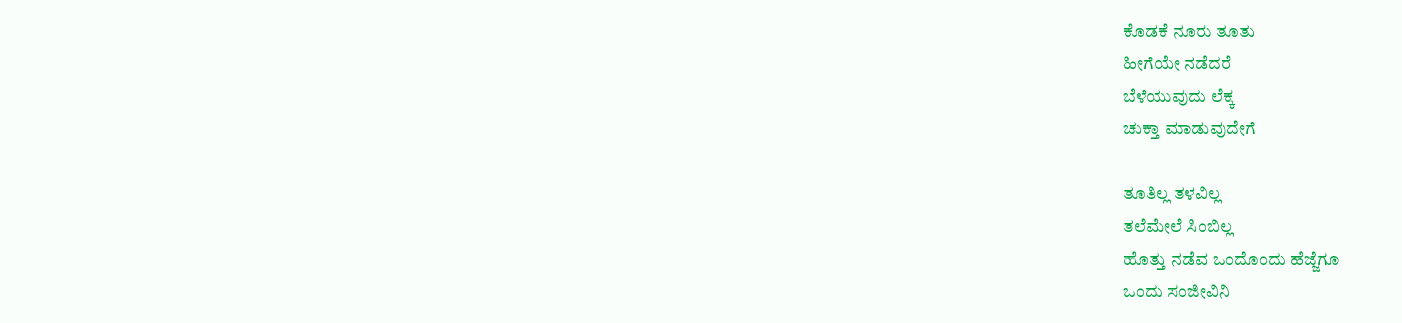ಕೊಡಕೆ ನೂರು ತೂತು
ಹೀಗೆಯೇ ನಡೆದರೆ
ಬೆಳೆಯುವುದು ಲೆಕ್ಕ
ಚುಕ್ತಾ ಮಾಡುವುದೇಗೆ

ತೂತಿಲ್ಲ ತಳವಿಲ್ಲ
ತಲೆಮೇಲೆ ಸಿಂಬಿಲ್ಲ
ಹೊತ್ತು ನಡೆವ ಒಂದೊಂದು ಹೆಜ್ಜೆಗೂ
ಒಂದು ಸಂಜೀವಿನಿ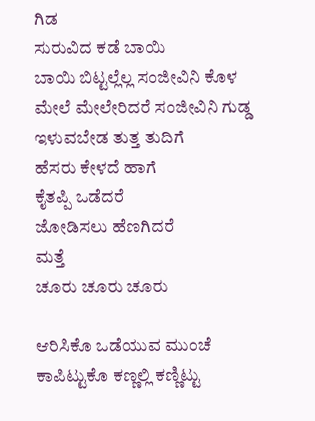ಗಿಡ
ಸುರುವಿದ ಕಡೆ ಬಾಯಿ
ಬಾಯಿ ಬಿಟ್ಟಲ್ಲೆಲ್ಲ ಸಂಜೀವಿನಿ ಕೊಳ
ಮೇಲೆ ಮೇಲೇರಿದರೆ ಸಂಜೀವಿನಿ ಗುಡ್ಡ
ಇಳುವಬೇಡ ತುತ್ತ ತುದಿಗೆ
ಹೆಸರು ಕೇಳದೆ ಹಾಗೆ
ಕೈತಪ್ಪಿ ಒಡೆದರೆ
ಜೋಡಿಸಲು ಹೆಣಗಿದರೆ
ಮತ್ತೆ
ಚೂರು ಚೂರು ಚೂರು

ಆರಿಸಿಕೊ ಒಡೆಯುವ ಮುಂಚೆ
ಕಾಪಿಟ್ಟುಕೊ ಕಣ್ಣಲ್ಲಿ ಕಣ್ಣಿಟ್ಟು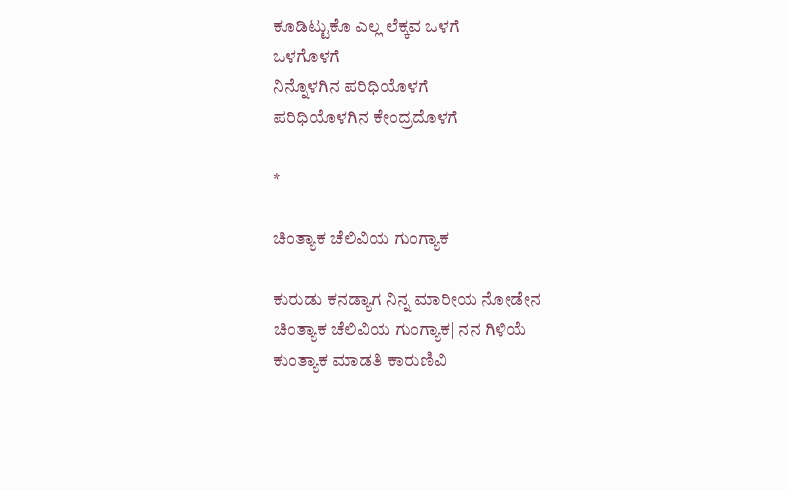ಕೂಡಿಟ್ಟುಕೊ ಎಲ್ಲ ಲೆಕ್ಕವ ಒಳಗೆ
ಒಳಗೊಳಗೆ
ನಿನ್ನೊಳಗಿನ ಪರಿಧಿಯೊಳಗೆ
ಪರಿಧಿಯೊಳಗಿನ ಕೇಂದ್ರದೊಳಗೆ

*

ಚಿಂತ್ಯಾಕ ಚೆಲಿವಿಯ ಗುಂಗ್ಯಾಕ

ಕುರುಡು ಕನಡ್ಯಾಗ ನಿನ್ನ ಮಾರೀಯ ನೋಡೇನ
ಚಿಂತ್ಯಾಕ ಚೆಲಿವಿಯ ಗುಂಗ್ಯಾಕ| ನನ ಗಿಳಿಯೆ
ಕುಂತ್ಯಾಕ ಮಾಡತಿ ಕಾರುಣಿವಿ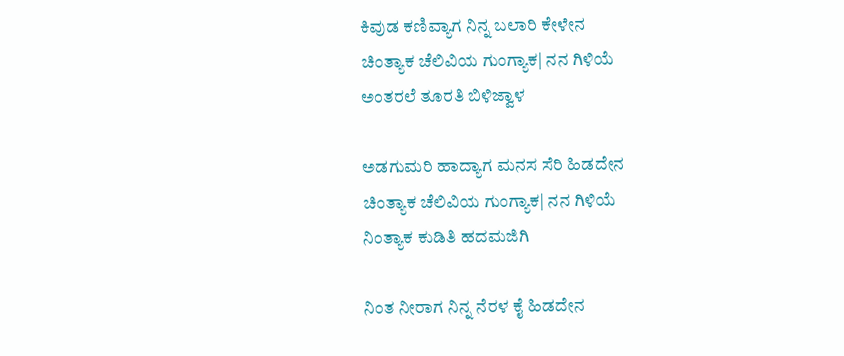ಕಿವುಡ ಕಣಿವ್ಯಾಗ ನಿನ್ನ ಬಲಾರಿ ಕೇಳೇನ
ಚಿಂತ್ಯಾಕ ಚೆಲಿವಿಯ ಗುಂಗ್ಯಾಕ| ನನ ಗಿಳಿಯೆ
ಅಂತರಲೆ ತೂರತಿ ಬಿಳಿಜ್ವಾಳ

ಅಡಗುಮರಿ ಹಾದ್ಯಾಗ ಮನಸ ಸೆರಿ ಹಿಡದೇನ
ಚಿಂತ್ಯಾಕ ಚೆಲಿವಿಯ ಗುಂಗ್ಯಾಕ| ನನ ಗಿಳಿಯೆ
ನಿಂತ್ಯಾಕ ಕುಡಿತಿ ಹದಮಜಿಗಿ

ನಿಂತ ನೀರಾಗ ನಿನ್ನ ನೆರಳ ಕೈ ಹಿಡದೇನ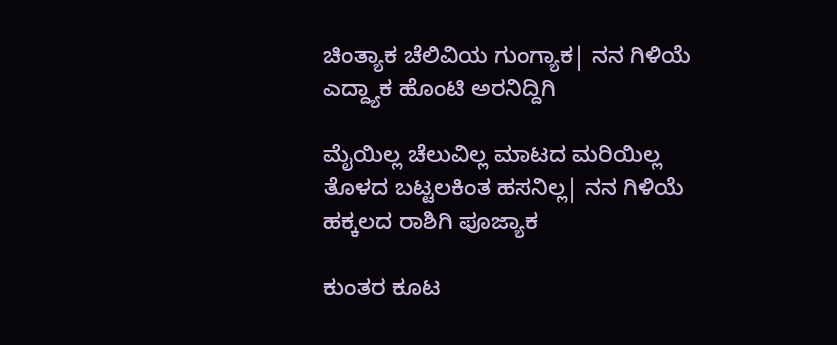ಚಿಂತ್ಯಾಕ ಚೆಲಿವಿಯ ಗುಂಗ್ಯಾಕ| ನನ ಗಿಳಿಯೆ
ಎದ್ದ್ಯಾಕ ಹೊಂಟಿ ಅರನಿದ್ದಿಗಿ

ಮೈಯಿಲ್ಲ ಚೆಲುವಿಲ್ಲ ಮಾಟದ ಮರಿಯಿಲ್ಲ
ತೊಳದ ಬಟ್ಟಲಕಿಂತ ಹಸನಿಲ್ಲ| ನನ ಗಿಳಿಯೆ
ಹಕ್ಕಲದ ರಾಶಿಗಿ ಪೂಜ್ಯಾಕ

ಕುಂತರ ಕೂಟ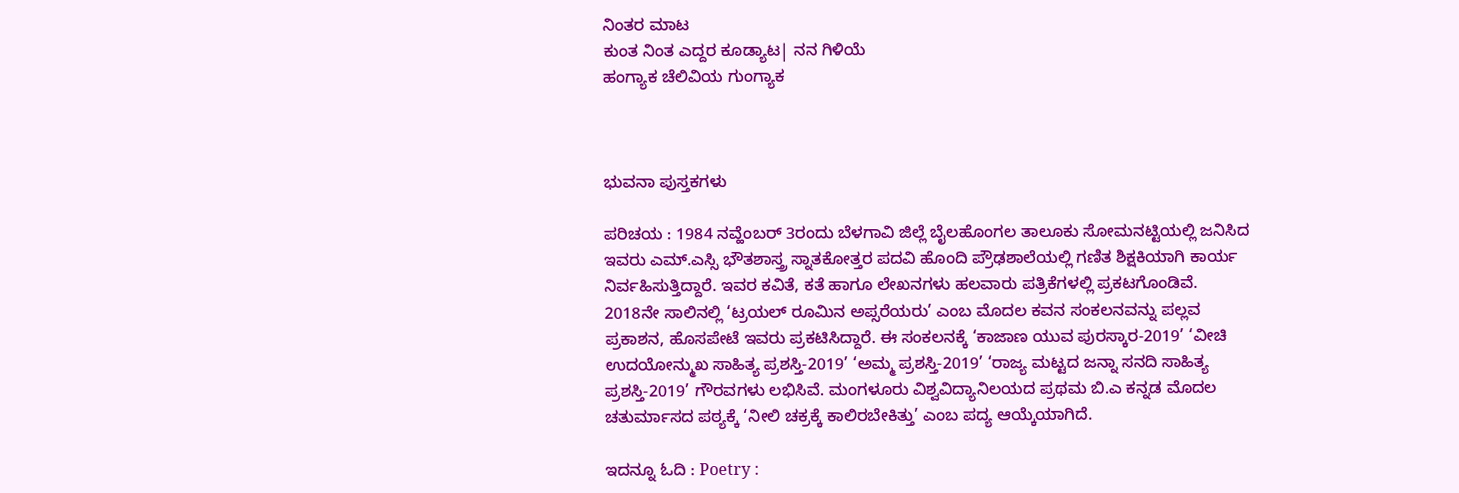ನಿಂತರ ಮಾಟ
ಕುಂತ ನಿಂತ ಎದ್ದರ ಕೂಡ್ಯಾಟ| ನನ ಗಿಳಿಯೆ
ಹಂಗ್ಯಾಕ ಚೆಲಿವಿಯ ಗುಂಗ್ಯಾಕ



ಭುವನಾ ಪುಸ್ತಕಗಳು

ಪರಿಚಯ : 1984 ನವ್ಹೆಂಬರ್ 3ರಂದು ಬೆಳಗಾವಿ ಜಿಲ್ಲೆ ಬೈಲಹೊಂಗಲ ತಾಲೂಕು ಸೋಮನಟ್ಟಿಯಲ್ಲಿ ಜನಿಸಿದ ಇವರು ಎಮ್.ಎಸ್ಸಿ ಭೌತಶಾಸ್ತ್ರ ಸ್ನಾತಕೋತ್ತರ ಪದವಿ ಹೊಂದಿ ಪ್ರೌಢಶಾಲೆಯಲ್ಲಿ ಗಣಿತ ಶಿಕ್ಷಕಿಯಾಗಿ ಕಾರ್ಯ ನಿರ್ವಹಿಸುತ್ತಿದ್ದಾರೆ. ಇವರ ಕವಿತೆ, ಕತೆ ಹಾಗೂ ಲೇಖನಗಳು ಹಲವಾರು ಪತ್ರಿಕೆಗಳಲ್ಲಿ ಪ್ರಕಟಗೊಂಡಿವೆ. 2018ನೇ ಸಾಲಿನಲ್ಲಿ ‘ಟ್ರಯಲ್ ರೂಮಿನ ಅಪ್ಸರೆಯರು’ ಎಂಬ ಮೊದಲ ಕವನ ಸಂಕಲನವನ್ನು ಪಲ್ಲವ ಪ್ರಕಾಶನ, ಹೊಸಪೇಟೆ ಇವರು ಪ್ರಕಟಿಸಿದ್ದಾರೆ. ಈ ಸಂಕಲನಕ್ಕೆ ‘ಕಾಜಾಣ ಯುವ ಪುರಸ್ಕಾರ-2019’ ‘ವೀಚಿ ಉದಯೋನ್ಮುಖ ಸಾಹಿತ್ಯ ಪ್ರಶಸ್ತಿ-2019’ ‘ಅಮ್ಮ ಪ್ರಶಸ್ತಿ-2019’ ‘ರಾಜ್ಯ ಮಟ್ಟದ ಜನ್ನಾ ಸನದಿ ಸಾಹಿತ್ಯ ಪ್ರಶಸ್ತಿ-2019’ ಗೌರವಗಳು ಲಭಿಸಿವೆ. ಮಂಗಳೂರು ವಿಶ್ವವಿದ್ಯಾನಿಲಯದ ಪ್ರಥಮ ಬಿ.ಎ ಕನ್ನಡ ಮೊದಲ ಚತುರ್ಮಾಸದ ಪಠ್ಯಕ್ಕೆ ‘ನೀಲಿ ಚಕ್ರಕ್ಕೆ ಕಾಲಿರಬೇಕಿತ್ತು’ ಎಂಬ ಪದ್ಯ ಆಯ್ಕೆಯಾಗಿದೆ.

ಇದನ್ನೂ ಓದಿ : Poetry :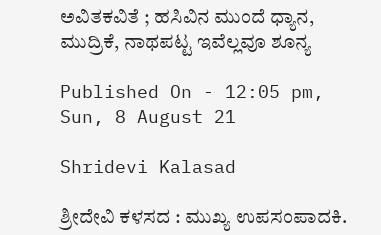ಅವಿತಕವಿತೆ ; ಹಸಿವಿನ ಮುಂದೆ ಧ್ಯಾನ, ಮುದ್ರಿಕೆ, ನಾಥಪಟ್ಟ ಇವೆಲ್ಲವೂ ಶೂನ್ಯ

Published On - 12:05 pm, Sun, 8 August 21

Shridevi Kalasad

ಶ್ರೀದೇವಿ ಕಳಸದ : ಮುಖ್ಯ ಉಪಸಂಪಾದಕಿ.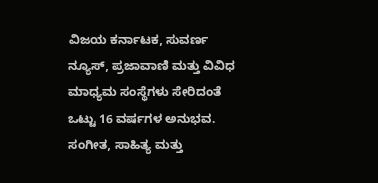ವಿಜಯ ಕರ್ನಾಟಕ, ಸುವರ್ಣ ನ್ಯೂಸ್, ಪ್ರಜಾವಾಣಿ ಮತ್ತು ವಿವಿಧ ಮಾಧ್ಯಮ ಸಂಸ್ಥೆಗಳು ಸೇರಿದಂತೆ ಒಟ್ಟು 16 ವರ್ಷಗಳ ಅನುಭವ. ಸಂಗೀತ, ಸಾಹಿತ್ಯ ಮತ್ತು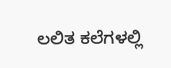ಲಲಿತ ಕಲೆಗಳಲ್ಲಿ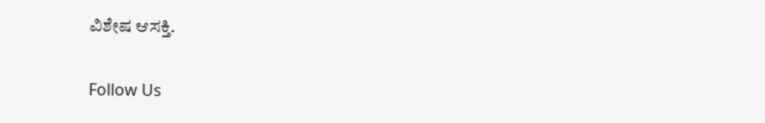ವಿಶೇಷ ಆಸಕ್ತಿ.

Follow Us